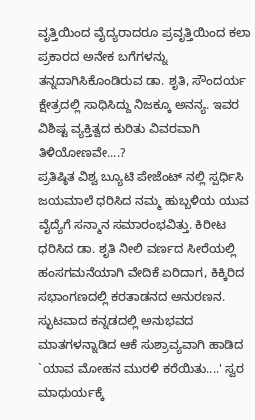ವೃತ್ತಿಯಿಂದ ವೈದ್ಯರಾದರೂ ಪ್ರವೃತ್ತಿಯಿಂದ ಕಲಾ ಪ್ರಕಾರದ ಅನೇಕ ಬಗೆಗಳನ್ನು ತನ್ನದಾಗಿಸಿಕೊಂಡಿರುವ ಡಾ. ಶೃತಿ, ಸೌಂದರ್ಯ ಕ್ಷೇತ್ರದಲ್ಲಿ ಸಾಧಿಸಿದ್ದು ನಿಜಕ್ಕೂ ಅನನ್ಯ. ಇವರ ವಿಶಿಷ್ಟ ವ್ಯಕ್ತಿತ್ವದ ಕುರಿತು ವಿವರವಾಗಿ ತಿಳಿಯೋಣವೇ....?
ಪ್ರತಿಷ್ಠಿತ ವಿಶ್ವ ಬ್ಯೂಟಿ ಪೇಜೆಂಟ್ ನಲ್ಲಿ ಸ್ಪರ್ಧಿಸಿ ಜಯಮಾಲೆ ಧರಿಸಿದ ನಮ್ಮ ಹುಬ್ಬಳಿಯ ಯುವ ವೈದ್ಯೆಗೆ ಸನ್ಮಾನ ಸಮಾರಂಭವಿತ್ತು. ಕಿರೀಟ ಧರಿಸಿದ ಡಾ. ಶೃತಿ ನೀಲಿ ವರ್ಣದ ಸೀರೆಯಲ್ಲಿ ಹಂಸಗಮನೆಯಾಗಿ ವೇದಿಕೆ ಏರಿದಾಗ, ಕಿಕ್ಕಿರಿದ ಸಭಾಂಗಣದಲ್ಲಿ ಕರತಾಡನದ ಅನುರಣನ. ಸ್ಛುಟವಾದ ಕನ್ನಡದಲ್ಲಿ ಅನುಭವದ ಮಾತಗಳನ್ನಾಡಿದ ಆಕೆ ಸುಶ್ರಾವ್ಯವಾಗಿ ಹಾಡಿದ `ಯಾವ ಮೋಹನ ಮುರಳಿ ಕರೆಯಿತು....' ಸ್ವರ ಮಾಧುರ್ಯಕ್ಕೆ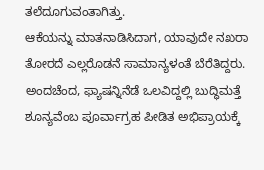ತಲೆದೂಗುವಂತಾಗಿತ್ತು.
ಆಕೆಯನ್ನು ಮಾತನಾಡಿಸಿದಾಗ, ಯಾವುದೇ ನಖರಾ ತೋರದೆ ಎಲ್ಲರೊಡನೆ ಸಾಮಾನ್ಯಳಂತೆ ಬೆರೆತಿದ್ದರು. ಅಂದಚೆಂದ, ಫ್ಯಾಷನ್ನಿನೆಡೆ ಒಲವಿದ್ದಲ್ಲಿ ಬುದ್ಧಿಮತ್ತೆ ಶೂನ್ಯವೆಂಬ ಪೂರ್ವಾಗ್ರಹ ಪೀಡಿತ ಅಭಿಪ್ರಾಯಕ್ಕೆ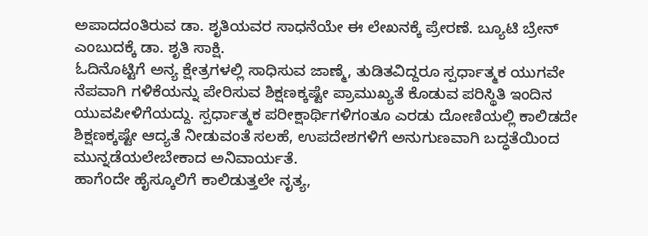ಅಪಾದದಂತಿರುವ ಡಾ. ಶೃತಿಯವರ ಸಾಧನೆಯೇ ಈ ಲೇಖನಕ್ಕೆ ಪ್ರೇರಣೆ. ಬ್ಯೂಟಿ ಬ್ರೇನ್ ಎಂಬುದಕ್ಕೆ ಡಾ. ಶೃತಿ ಸಾಕ್ಷಿ.
ಓದಿನೊಟ್ಟಿಗೆ ಅನ್ಯ ಕ್ಷೇತ್ರಗಳಲ್ಲಿ ಸಾಧಿಸುವ ಜಾಣ್ಮೆ, ತುಡಿತವಿದ್ದರೂ ಸ್ಪರ್ಧಾತ್ಮಕ ಯುಗವೇ ನೆಪವಾಗಿ ಗಳಿಕೆಯನ್ನು ಪೇರಿಸುವ ಶಿಕ್ಷಣಕ್ಕಷ್ಟೇ ಪ್ರಾಮುಖ್ಯತೆ ಕೊಡುವ ಪರಿಸ್ಥಿತಿ ಇಂದಿನ ಯುವಪೀಳಿಗೆಯದ್ದು. ಸ್ಪರ್ಧಾತ್ಮಕ ಪರೀಕ್ಷಾರ್ಥಿಗಳಿಗಂತೂ ಎರಡು ದೋಣಿಯಲ್ಲಿ ಕಾಲಿಡದೇ ಶಿಕ್ಷಣಕ್ಕಷ್ಟೇ ಆದ್ಯತೆ ನೀಡುವಂತೆ ಸಲಹೆ, ಉಪದೇಶಗಳಿಗೆ ಅನುಗುಣವಾಗಿ ಬದ್ಧತೆಯಿಂದ ಮುನ್ನಡೆಯಲೇಬೇಕಾದ ಅನಿವಾರ್ಯತೆ.
ಹಾಗೆಂದೇ ಹೈಸ್ಕೂಲಿಗೆ ಕಾಲಿಡುತ್ತಲೇ ನೃತ್ಯ,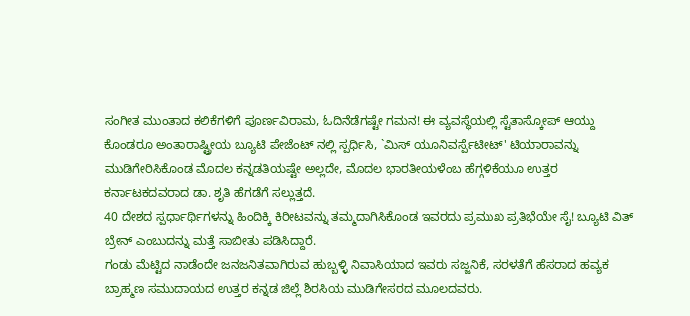ಸಂಗೀತ ಮುಂತಾದ ಕಲಿಕೆಗಳಿಗೆ ಪೂರ್ಣವಿರಾಮ, ಓದಿನೆಡೆಗಷ್ಟೇ ಗಮನ! ಈ ವ್ಯವಸ್ಥೆಯಲ್ಲಿ ಸ್ಟೆತಾಸ್ಕೋಪ್ ಆಯ್ದು ಕೊಂಡರೂ ಅಂತಾರಾಷ್ಟ್ರೀಯ ಬ್ಯೂಟಿ ಪೇಜೆಂಟ್ ನಲ್ಲಿ ಸ್ಪರ್ಧಿಸಿ, `ಮಿಸ್ ಯೂನಿವರ್ಸ್ಪೆಟೀಟ್' ಟಿಯಾರಾವನ್ನು ಮುಡಿಗೇರಿಸಿಕೊಂಡ ಮೊದಲ ಕನ್ನಡತಿಯಷ್ಟೇ ಅಲ್ಲದೇ, ಮೊದಲ ಭಾರತೀಯಳೆಂಬ ಹೆಗ್ಗಳಿಕೆಯೂ ಉತ್ತರ ಕರ್ನಾಟಕದವರಾದ ಡಾ. ಶೃತಿ ಹೆಗಡೆಗೆ ಸಲ್ಲುತ್ತದೆ.
40 ದೇಶದ ಸ್ಪರ್ಧಾರ್ಥಿಗಳನ್ನು ಹಿಂದಿಕ್ಕಿ ಕಿರೀಟವನ್ನು ತಮ್ಮದಾಗಿಸಿಕೊಂಡ ಇವರದು ಪ್ರಮುಖ ಪ್ರತಿಭೆಯೇ ಸೈ! ಬ್ಯೂಟಿ ವಿತ್ ಬ್ರೇನ್ ಎಂಬುದನ್ನು ಮತ್ತೆ ಸಾಬೀತು ಪಡಿಸಿದ್ದಾರೆ.
ಗಂಡು ಮೆಟ್ಟಿದ ನಾಡೆಂದೇ ಜನಜನಿತವಾಗಿರುವ ಹುಬ್ಬಳ್ಳಿ ನಿವಾಸಿಯಾದ ಇವರು ಸಜ್ಜನಿಕೆ, ಸರಳತೆಗೆ ಹೆಸರಾದ ಹವ್ಯಕ ಬ್ರಾಹ್ಮಣ ಸಮುದಾಯದ ಉತ್ತರ ಕನ್ನಡ ಜಿಲ್ಲೆ ಶಿರಸಿಯ ಮುಡಿಗೇಸರದ ಮೂಲದವರು.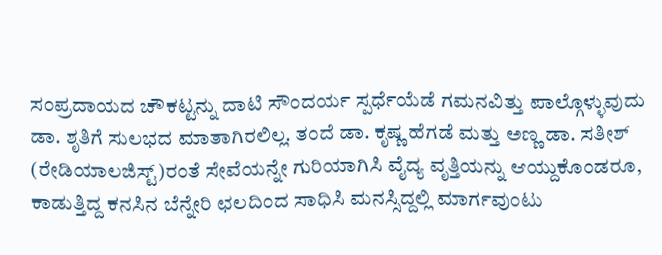ಸಂಪ್ರದಾಯದ ಚೌಕಟ್ಟನ್ನು ದಾಟಿ ಸೌಂದರ್ಯ ಸ್ಪರ್ಧೆಯೆಡೆ ಗಮನವಿತ್ತು ಪಾಲ್ಗೊಳ್ಳುವುದು ಡಾ. ಶೃತಿಗೆ ಸುಲಭದ ಮಾತಾಗಿರಲಿಲ್ಲ. ತಂದೆ ಡಾ. ಕೃಷ್ಣ ಹೆಗಡೆ ಮತ್ತು ಅಣ್ಣ ಡಾ. ಸತೀಶ್ (ರೇಡಿಯಾಲಜಿಸ್ಟ್)ರಂತೆ ಸೇವೆಯನ್ನೇ ಗುರಿಯಾಗಿಸಿ ವೈದ್ಯ ವೃತ್ತಿಯನ್ನು ಆಯ್ದುಕೊಂಡರೂ, ಕಾಡುತ್ತಿದ್ದ ಕನಸಿನ ಬೆನ್ನೇರಿ ಛಲದಿಂದ ಸಾಧಿಸಿ ಮನಸ್ಸಿದ್ದಲ್ಲಿ ಮಾರ್ಗವುಂಟು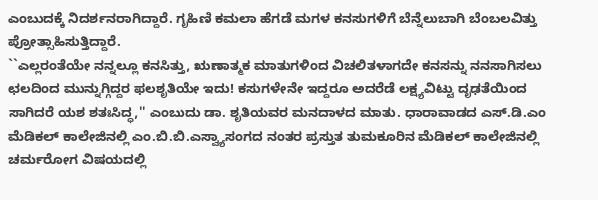ಎಂಬುದಕ್ಕೆ ನಿದರ್ಶನರಾಗಿದ್ದಾರೆ. ಗೃಹಿಣಿ ಕಮಲಾ ಹೆಗಡೆ ಮಗಳ ಕನಸುಗಳಿಗೆ ಬೆನ್ನೆಲುಬಾಗಿ ಬೆಂಬಲವಿತ್ತು ಪ್ರೋತ್ಸಾಹಿಸುತ್ತಿದ್ದಾರೆ.
``ಎಲ್ಲರಂತೆಯೇ ನನ್ನಲ್ಲೂ ಕನಸಿತ್ತು, ಋಣಾತ್ಮಕ ಮಾತುಗಳಿಂದ ವಿಚಲಿತಳಾಗದೇ ಕನಸನ್ನು ನನಸಾಗಿಸಲು ಛಲದಿಂದ ಮುನ್ನುಗ್ಗಿದ್ದರ ಫಲಶೃತಿಯೇ ಇದು! ಕಸುಗಳೇನೇ ಇದ್ದರೂ ಅದರೆಡೆ ಲಕ್ಷ್ಯವಿಟ್ಟು ದೃಢತೆಯಿಂದ ಸಾಗಿದರೆ ಯಶ ಶತಃಸಿದ್ಧ,'' ಎಂಬುದು ಡಾ. ಶೃತಿಯವರ ಮನದಾಳದ ಮಾತು. ಧಾರಾವಾಡದ ಎಸ್.ಡಿ.ಎಂ ಮೆಡಿಕಲ್ ಕಾಲೇಜಿನಲ್ಲಿ ಎಂ.ಬಿ.ಬಿ.ಎಸ್ವ್ಯಾಸಂಗದ ನಂತರ ಪ್ರಸ್ತುತ ತುಮಕೂರಿನ ಮೆಡಿಕಲ್ ಕಾಲೇಜಿನಲ್ಲಿ ಚರ್ಮರೋಗ ವಿಷಯದಲ್ಲಿ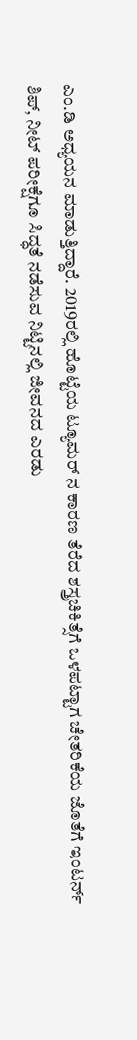ಎಂ.ಡಿ ಅಧ್ಯಯನ ಮಾಡುತ್ತಿದ್ದಾರೆ. 2019ರಲ್ಲಿ ಹೊಟ್ಟೆಯ ಟ್ಯೂಮರ್ ನ ಕಾರಣ ತೆರೆದ ಶಸ್ತ್ರಚಿಕಿತ್ಸೆಗೆ ಒಳಪಟ್ಟಾಗ ಚೇತರಿಕೆಯ ಜೊತೆಗೆ ಇಂಟರ್ನ್ ಶಿಪ್, ನೀಟ್ ಪರೀಕ್ಷೆಗೂ ಸಿದ್ಧತೆ ನಡೆಸುವ ನಿಟ್ಟಿನಲ್ಲಿ ಜೀವನದ ಎರಡು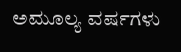ಅಮೂಲ್ಯ ವರ್ಷಗಳು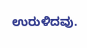ಉರುಳಿದವು.